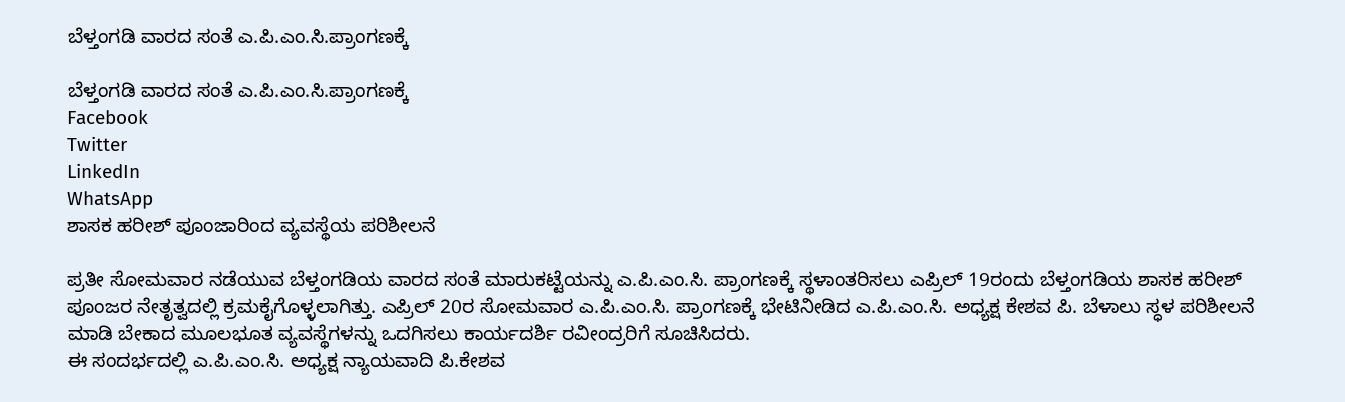ಬೆಳ್ತಂಗಡಿ ವಾರದ ಸಂತೆ ಎ.ಪಿ.ಎಂ.ಸಿ.ಪ್ರಾಂಗಣಕ್ಕೆ

ಬೆಳ್ತಂಗಡಿ ವಾರದ ಸಂತೆ ಎ.ಪಿ.ಎಂ.ಸಿ.ಪ್ರಾಂಗಣಕ್ಕೆ
Facebook
Twitter
LinkedIn
WhatsApp
ಶಾಸಕ ಹರೀಶ್ ಪೂಂಜಾರಿಂದ ವ್ಯವಸ್ಥೆಯ ಪರಿಶೀಲನೆ

ಪ್ರತೀ ಸೋಮವಾರ ನಡೆಯುವ ಬೆಳ್ತಂಗಡಿಯ ವಾರದ ಸಂತೆ ಮಾರುಕಟ್ಟೆಯನ್ನು ಎ.ಪಿ.ಎಂ.ಸಿ. ಪ್ರಾಂಗಣಕ್ಕೆ ಸ್ಥಳಾಂತರಿಸಲು ಎಪ್ರಿಲ್ 19ರಂದು ಬೆಳ್ತಂಗಡಿಯ ಶಾಸಕ ಹರೀಶ್ ಪೂಂಜರ ನೇತೃತ್ವದಲ್ಲಿ ಕ್ರಮ‌ಕೈಗೊಳ್ಳಲಾಗಿತ್ತು. ಎಪ್ರಿಲ್ 20ರ ಸೋಮವಾರ ಎ.ಪಿ.ಎಂ.ಸಿ. ಪ್ರಾಂಗಣಕ್ಕೆ ಭೇಟಿನೀಡಿದ ಎ.ಪಿ.ಎಂ.ಸಿ. ಅಧ್ಯಕ್ಷ ಕೇಶವ ಪಿ. ಬೆಳಾಲು ಸ್ಧಳ ಪರಿಶೀಲನೆ ಮಾಡಿ ಬೇಕಾದ ಮೂಲಭೂತ ವ್ಯವಸ್ಥೆಗಳನ್ನು ಒದಗಿಸಲು ಕಾರ್ಯದರ್ಶಿ ರವೀಂದ್ರರಿಗೆ ಸೂಚಿಸಿದರು.
ಈ ಸಂದರ್ಭದಲ್ಲಿ ಎ.ಪಿ.ಎಂ.ಸಿ. ಅಧ್ಯಕ್ಷ ನ್ಯಾಯವಾದಿ ಪಿ.ಕೇಶವ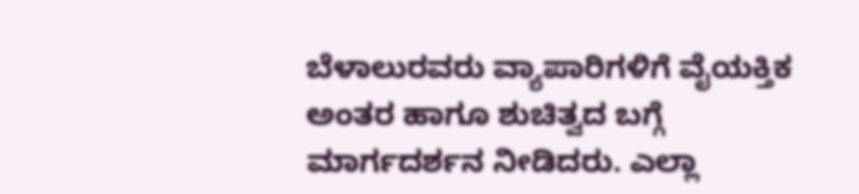ಬೆಳಾಲುರವರು ವ್ಯಾಪಾರಿಗಳಿಗೆ ವೈಯಕ್ತಿಕ ಅಂತರ ಹಾಗೂ ಶುಚಿತ್ವದ ಬಗ್ಗೆ ಮಾರ್ಗದರ್ಶನ ನೀಡಿದರು. ಎಲ್ಲಾ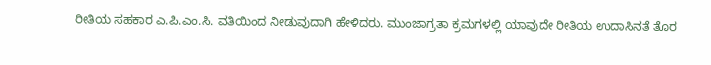ರೀತಿಯ ಸಹಕಾರ ಎ.ಪಿ.ಎಂ.ಸಿ. ವತಿಯಿಂದ ನೀಡುವುದಾಗಿ ಹೇಳಿದರು. ಮುಂಜಾಗ್ರತಾ ಕ್ರಮಗಳಲ್ಲಿ ಯಾವುದೇ ರೀತಿಯ ಉದಾಸಿನತೆ ತೊರ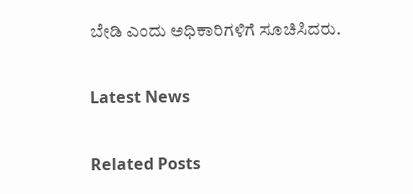ಬೇಡಿ ಎಂದು ಅಧಿಕಾರಿಗಳಿಗೆ ಸೂಚಿಸಿದರು.

Latest News

Related Posts